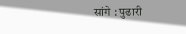सांगे : पुढारी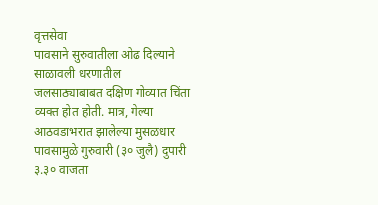वृत्तसेवा
पावसाने सुरुवातीला ओढ दिल्याने साळावली धरणातील जलसाठ्याबाबत दक्षिण गोव्यात चिंता व्यक्त होत होती. मात्र, गेल्या आठवडाभरात झालेल्या मुसळधार पावसामुळे गुरुवारी (३० जुलै) दुपारी ३.३० वाजता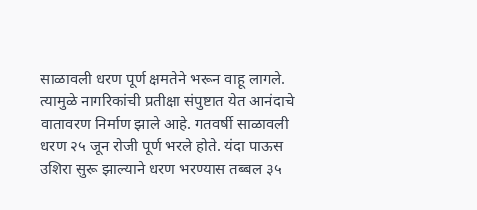साळावली धरण पूर्ण क्षमतेने भरून वाहू लागले.
त्यामुळे नागरिकांची प्रतीक्षा संपुष्टात येत आनंदाचे वातावरण निर्माण झाले आहे. गतवर्षी साळावली धरण २५ जून रोजी पूर्ण भरले होते. यंदा पाऊस उशिरा सुरू झाल्याने धरण भरण्यास तब्बल ३५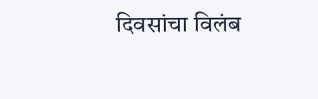दिवसांचा विलंब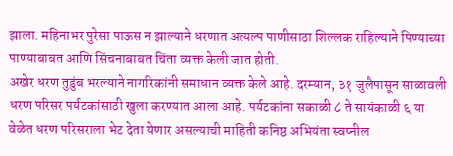झाला. महिनाभर पुरेसा पाऊस न झाल्याने धरणात अत्यल्प पाणीसाठा शिल्लक राहिल्याने पिण्याच्या पाण्याबाबत आणि सिंचनाबाबत चिंता व्यक्त केली जात होती.
अखेर धरण तुडुंब भरल्याने नागरिकांनी समाधान व्यक्त केले आहे. दरम्यान, ३१ जुलैपासून साळावली धरण परिसर पर्यटकांसाठी खुला करण्यात आला आहे. पर्यटकांना सकाळी ८ ते सायंकाळी ६ या वेळेत धरण परिसराला भेट देता येणार असल्याची माहिती कनिष्ठ अभियंता स्वप्नील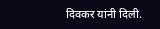दिवकर यांनी दिली.